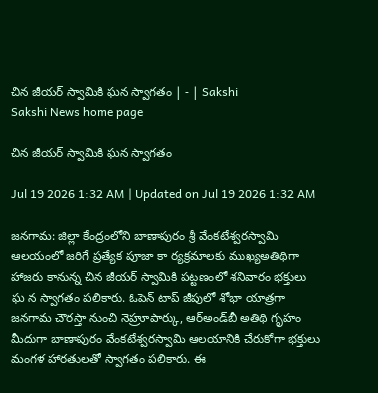చిన జీయర్‌ స్వామికి ఘన స్వాగతం | - | Sakshi
Sakshi News home page

చిన జీయర్‌ స్వామికి ఘన స్వాగతం

Jul 19 2026 1:32 AM | Updated on Jul 19 2026 1:32 AM

జనగామ: జిల్లా కేంద్రంలోని బాణాపురం శ్రీ వేంకటేశ్వరస్వామి ఆలయంలో జరిగే ప్రత్యేక పూజా కా ర్యక్రమాలకు ముఖ్యఅతిథిగా హాజరు కానున్న చిన జీయర్‌ స్వామికి పట్టణంలో శనివారం భక్తులు ఘ న స్వాగతం పలికారు. ఓపెన్‌ టాప్‌ జీపులో శోభా యాత్రగా జనగామ చౌరస్తా నుంచి నెహ్రూపార్కు, ఆర్‌అండ్‌బీ అతిథి గృహం మీదుగా బాణాపురం వేంకటేశ్వరస్వామి ఆలయానికి చేరుకోగా భక్తులు మంగళ హారతులతో స్వాగతం పలికారు. ఈ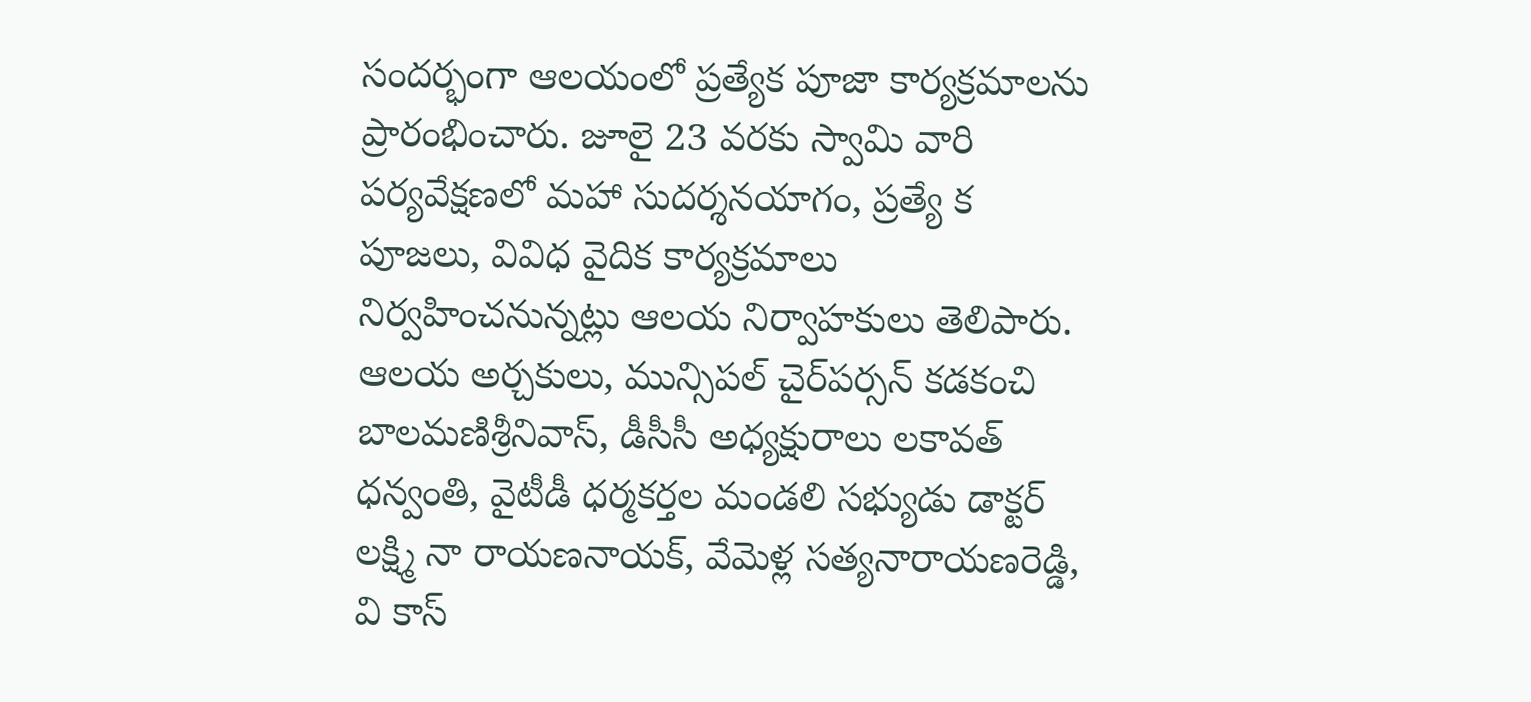సందర్భంగా ఆలయంలో ప్రత్యేక పూజా కార్యక్రమాలను ప్రారంభించారు. జూలై 23 వరకు స్వామి వారి పర్యవేక్షణలో మహా సుదర్శనయాగం, ప్రత్యే క పూజలు, వివిధ వైదిక కార్యక్రమాలు నిర్వహించనున్నట్లు ఆలయ నిర్వాహకులు తెలిపారు. ఆలయ అర్చకులు, మున్సిపల్‌ చైర్‌పర్సన్‌ కడకంచి బాలమణిశ్రీనివాస్‌, డీసీసీ అధ్యక్షురాలు లకావత్‌ ధన్వంతి, వైటీడీ ధర్మకర్తల మండలి సభ్యుడు డాక్టర్‌ లక్ష్మి నా రాయణనాయక్‌, వేమెళ్ల సత్యనారాయణరెడ్డి, వి కాస్‌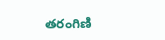తరంగిణి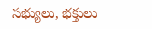సభ్యులు, భక్తులు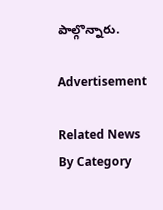పాల్గొన్నారు.

Advertisement

Related News By Category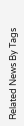Related News By Tags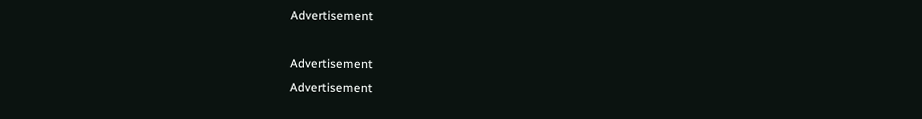Advertisement

Advertisement
Advertisement